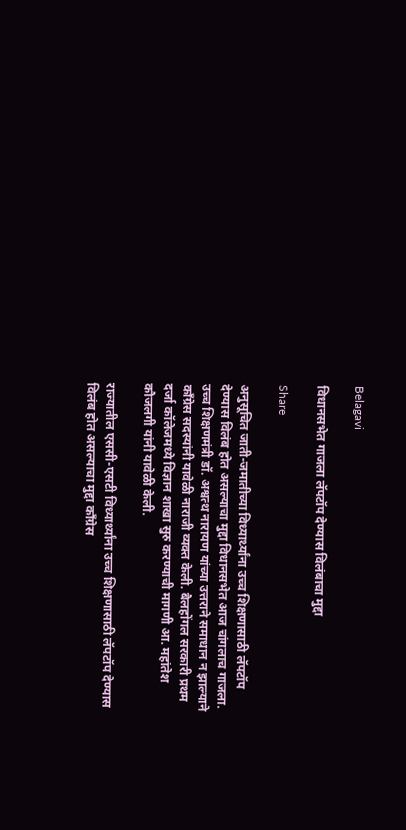Belagavi

विधानसभेत गाजला लॅपटॉप देण्यास विलंबाचा मुद्दा

Share

अनुसूचित जाती-जमातीच्या विध्यार्थ्यांना उच्च शिक्षणासाठी लॅपटॉप देण्यास विलंब होत असल्याचा मुद्दा विधानसभेत आज चांगलाच गाजला. उच्च शिक्षणमंत्री डॉ. अश्वत्थ नारायण यांच्या उत्तराने समाधान न झाल्याने काँग्रेस सदस्यांनी यावेळी नाराजी व्यक्त केली. बैलहोंगल सरकारी प्रथम दर्जा कॉलेजमध्ये विज्ञान शाखा सुरु करण्याची मागणी आ. महांतेश कौजलगी यांनी यावेळी केली.

राज्यातील एससी-एसटी विध्यार्थ्यांना उच्च शिक्षणासाठी लॅपटॉप देण्यास विलंब होत असल्याचा मुद्दा काँग्रेस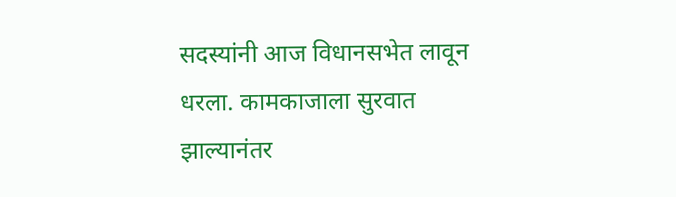सदस्यांनी आज विधानसभेत लावून धरला. कामकाजाला सुरवात झाल्यानंतर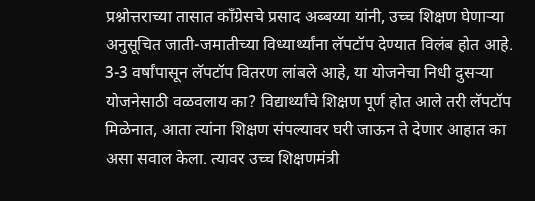प्रश्नोत्तराच्या तासात काँग्रेसचे प्रसाद अब्बय्या यांनी, उच्च शिक्षण घेणाऱ्या अनुसूचित जाती-जमातीच्या विध्यार्थ्यांना लॅपटॉप देण्यात विलंब होत आहे. 3-3 वर्षांपासून लॅपटॉप वितरण लांबले आहे, या योजनेचा निधी दुसऱ्या योजनेसाठी वळवलाय का? विद्यार्थ्यांचे शिक्षण पूर्ण होत आले तरी लॅपटॉप मिळेनात, आता त्यांना शिक्षण संपल्यावर घरी जाऊन ते देणार आहात का असा सवाल केला. त्यावर उच्च शिक्षणमंत्री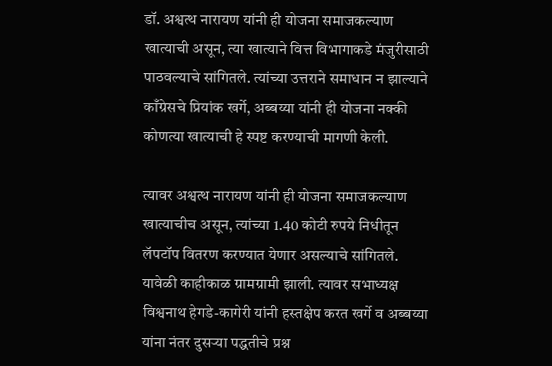डॉ. अश्वत्थ नारायण यांनी ही योजना समाजकल्याण खात्याची असून, त्या खात्याने वित्त विभागाकडे मंजुरीसाठी पाठवल्याचे सांगितले. त्यांच्या उत्तराने समाधान न झाल्याने काँग्रेसचे प्रियांक खर्गे, अब्बय्या यांनी ही योजना नक्की कोणत्या खात्याची हे स्पष्ट करण्याची मागणी केली.

त्यावर अश्वत्थ नारायण यांनी ही योजना समाजकल्याण खात्याचीच असून, त्यांच्या 1.40 कोटी रुपये निधीतून लॅपटॉप वितरण करण्यात येणार असल्याचे सांगितले. यावेळी काहीकाळ ग्रामग्रामी झाली. त्यावर सभाध्यक्ष विश्वनाथ हेगडे-कागेरी यांनी हस्तक्षेप करत खर्गे व अब्बय्या यांना नंतर दुसऱ्या पद्धतीचे प्रश्न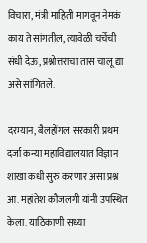विचारा, मंत्री माहिती मागवून नेमकं काय ते सांगतील, त्यावेळी चर्चेची संधी देऊ, प्रश्नोत्तराचा तास चालू द्या असे सांगितले.

दरम्यान, बैलहोंगल सरकारी प्रथम दर्जा कन्या महाविद्यालयात विज्ञान शाखा कधी सुरु करणार असा प्रश्न आ. महांतेश कौजलगी यांनी उपस्थित केला. याठिकाणी सध्या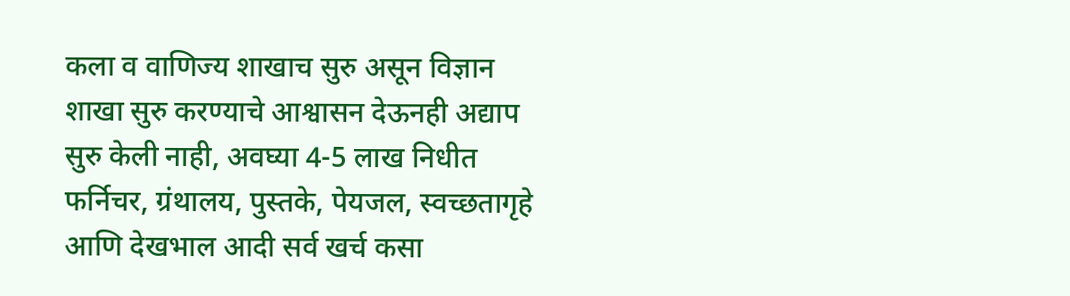कला व वाणिज्य शाखाच सुरु असून विज्ञान शाखा सुरु करण्याचे आश्वासन देऊनही अद्याप सुरु केली नाही, अवघ्या 4-5 लाख निधीत फर्निचर, ग्रंथालय, पुस्तके, पेयजल, स्वच्छतागृहे आणि देखभाल आदी सर्व खर्च कसा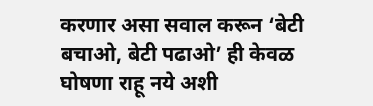करणार असा सवाल करून ‘बेटी बचाओ, बेटी पढाओ’ ही केवळ घोषणा राहू नये अशी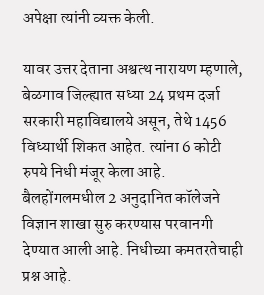अपेक्षा त्यांनी व्यक्त केली.

यावर उत्तर देताना अश्वत्थ नारायण म्हणाले, बेळगाव जिल्ह्यात सध्या 24 प्रथम दर्जा सरकारी महाविद्यालये असून, तेथे 1456 विध्यार्थी शिकत आहेत. त्यांना 6 कोटी रुपये निधी मंजूर केला आहे. बैलहोंगलमधील 2 अनुदानित कॉलेजने विज्ञान शाखा सुरु करण्यास परवानगी देण्यात आली आहे. निधीच्या कमतरतेचाही प्रश्न आहे.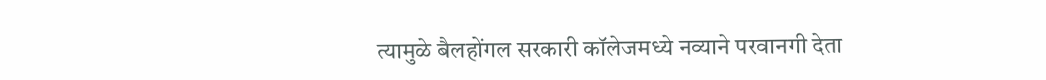त्यामुळे बैलहोंगल सरकारी कॉलेजमध्ये नव्याने परवानगी देता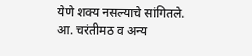येणे शक्य नसल्याचे सांगितले.  आ. चरंतीमठ व अन्य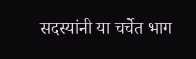सदस्यांनी या चर्चेत भाग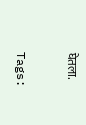घेतला.

Tags: